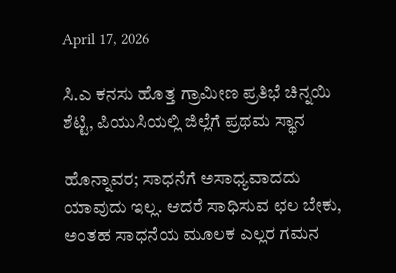April 17, 2026

ಸಿ.ಎ ಕನಸು ಹೊತ್ತ ಗ್ರಾಮೀಣ ಪ್ರತಿಭೆ ಚಿನ್ನಯಿ ಶೆಟ್ಟಿ, ಪಿಯುಸಿಯಲ್ಲಿ ಜಿಲ್ಲೆಗೆ ಪ್ರಥಮ ಸ್ಥಾನ

ಹೊನ್ನಾವರ; ಸಾಧನೆಗೆ ಅಸಾಧ್ಯವಾದದು ಯಾವುದು ಇಲ್ಲ. ಆದರೆ ಸಾಧಿಸುವ ಛಲ ಬೇಕು, ಅಂತಹ ಸಾಧನೆಯ ಮೂಲಕ ಎಲ್ಲರ ಗಮನ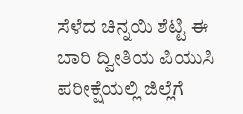ಸೆಳೆದ ಚಿನ್ನಯಿ ಶೆಟ್ಟಿ ಈ ಬಾರಿ ದ್ವೀತಿಯ ಪಿಯುಸಿ ಪರೀಕ್ಷೆಯಲ್ಲಿ ಜಿಲ್ಲೆಗೆ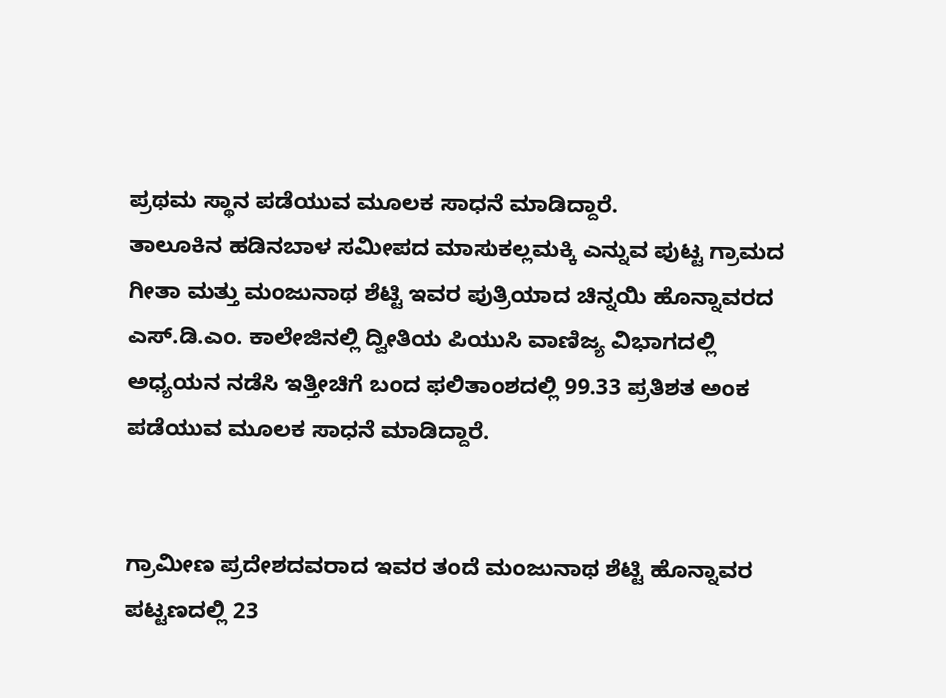ಪ್ರಥಮ ಸ್ಥಾನ ಪಡೆಯುವ ಮೂಲಕ ಸಾಧನೆ ಮಾಡಿದ್ದಾರೆ.
ತಾಲೂಕಿನ ಹಡಿನಬಾಳ ಸಮೀಪದ ಮಾಸುಕಲ್ಲಮಕ್ಕಿ ಎನ್ನುವ ಪುಟ್ಟ ಗ್ರಾಮದ ಗೀತಾ ಮತ್ತು ಮಂಜುನಾಥ ಶೆಟ್ಟಿ ಇವರ ಪುತ್ರಿಯಾದ ಚಿನ್ನಯಿ ಹೊನ್ನಾವರದ ಎಸ್.ಡಿ.ಎಂ. ಕಾಲೇಜಿನಲ್ಲಿ ದ್ವೀತಿಯ ಪಿಯುಸಿ ವಾಣಿಜ್ಯ ವಿಭಾಗದಲ್ಲಿ ಅಧ್ಯಯನ ನಡೆಸಿ ಇತ್ತೀಚಿಗೆ ಬಂದ ಫಲಿತಾಂಶದಲ್ಲಿ 99.33 ಪ್ರತಿಶತ ಅಂಕ ಪಡೆಯುವ ಮೂಲಕ ಸಾಧನೆ ಮಾಡಿದ್ದಾರೆ.


ಗ್ರಾಮೀಣ ಪ್ರದೇಶದವರಾದ ಇವರ ತಂದೆ ಮಂಜುನಾಥ ಶೆಟ್ಟಿ ಹೊನ್ನಾವರ ಪಟ್ಟಣದಲ್ಲಿ 23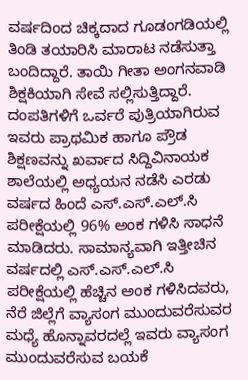ವರ್ಷದಿಂದ ಚಿಕ್ಕದಾದ ಗೂಡಂಗಡಿಯಲ್ಲಿ ತಿಂಡಿ ತಯಾರಿಸಿ ಮಾರಾಟ ನಡೆಸುತ್ತಾ ಬಂದಿದ್ದಾರೆ. ತಾಯಿ ಗೀತಾ ಅಂಗನವಾಡಿ ಶಿಕ್ಷಕಿಯಾಗಿ ಸೇವೆ ಸಲ್ಲಿಸುತ್ತಿದ್ದಾರೆ. ದಂಪತಿಗಳಿಗೆ ಒರ್ವರೆ ಪುತ್ರಿಯಾಗಿರುವ ಇವರು ಪ್ರಾಥಮಿಕ ಹಾಗೂ ಪ್ರೌಡ ಶಿಕ್ಷಣವನ್ನು ಖರ್ವಾದ ಸಿದ್ದಿವಿನಾಯಕ ಶಾಲೆಯಲ್ಲಿ ಅಧ್ಯಯನ ನಡೆಸಿ ಎರಡು ವರ್ಷದ ಹಿಂದೆ ಎಸ್.ಎಸ್.ಎಲ್.ಸಿ ಪರೀಕ್ಷೆಯಲ್ಲಿ 96% ಅಂಕ ಗಳಿಸಿ ಸಾಧನೆ ಮಾಡಿದರು. ಸಾಮಾನ್ಯವಾಗಿ ಇತ್ತೀಚಿನ ವರ್ಷದಲ್ಲಿ ಎಸ್.ಎಸ್.ಎಲ್.ಸಿ ಪರೀಕ್ಷೆಯಲ್ಲಿ ಹೆಚ್ಚಿನ ಅಂಕ ಗಳಿಸಿದವರು, ನೆರೆ ಜಿಲ್ಲೆಗೆ ವ್ಯಾಸಂಗ ಮುಂದುವರೆಸುವರ ಮಧ್ಯೆ ಹೊನ್ನಾವರದಲ್ಲೆ ಇವರು ವ್ಯಾಸಂಗ ಮುಂದುವರೆಸುವ ಬಯಕೆ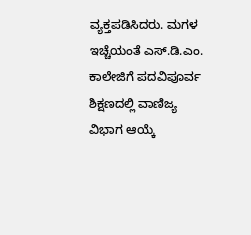ವ್ಯಕ್ತಪಡಿಸಿದರು. ಮಗಳ ಇಚ್ಚೆಯಂತೆ ಎಸ್.ಡಿ.ಎಂ. ಕಾಲೇಜಿಗೆ ಪದವಿಪೂರ್ವ ಶಿಕ್ಷಣದಲ್ಲಿ ವಾಣಿಜ್ಯ ವಿಭಾಗ ಆಯ್ಕೆ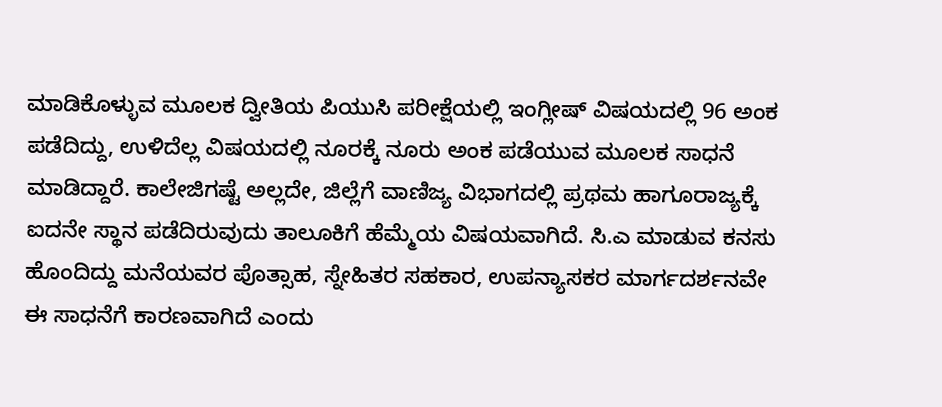ಮಾಡಿಕೊಳ್ಳುವ ಮೂಲಕ ದ್ವೀತಿಯ ಪಿಯುಸಿ ಪರೀಕ್ಷೆಯಲ್ಲಿ ಇಂಗ್ಲೀಷ್ ವಿಷಯದಲ್ಲಿ 96 ಅಂಕ ಪಡೆದಿದ್ದು, ಉಳಿದೆಲ್ಲ ವಿಷಯದಲ್ಲಿ ನೂರಕ್ಕೆ ನೂರು ಅಂಕ ಪಡೆಯುವ ಮೂಲಕ ಸಾಧನೆ ಮಾಡಿದ್ದಾರೆ. ಕಾಲೇಜಿಗಷ್ಟೆ ಅಲ್ಲದೇ, ಜಿಲ್ಲೆಗೆ ವಾಣಿಜ್ಯ ವಿಭಾಗದಲ್ಲಿ ಪ್ರಥಮ ಹಾಗೂರಾಜ್ಯಕ್ಕೆ ಐದನೇ ಸ್ಥಾನ ಪಡೆದಿರುವುದು ತಾಲೂಕಿಗೆ ಹೆಮ್ಮೆಯ ವಿಷಯವಾಗಿದೆ. ಸಿ.ಎ ಮಾಡುವ ಕನಸು ಹೊಂದಿದ್ದು ಮನೆಯವರ ಪೊತ್ಸಾಹ, ಸ್ನೇಹಿತರ ಸಹಕಾರ, ಉಪನ್ಯಾಸಕರ ಮಾರ್ಗದರ್ಶನವೇ ಈ ಸಾಧನೆಗೆ ಕಾರಣವಾಗಿದೆ ಎಂದು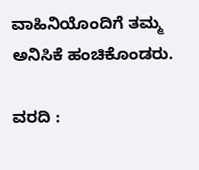ವಾಹಿನಿಯೊಂದಿಗೆ ತಮ್ಮ ಅನಿಸಿಕೆ ಹಂಚಿಕೊಂಡರು.

ವರದಿ :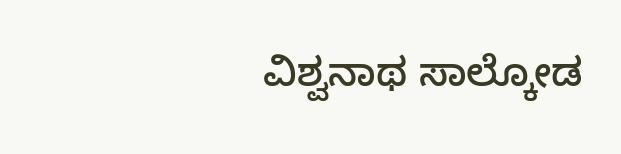ವಿಶ್ವನಾಥ ಸಾಲ್ಕೋಡ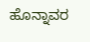ಹೊನ್ನಾವರ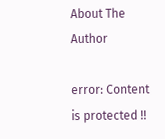About The Author

error: Content is protected !!